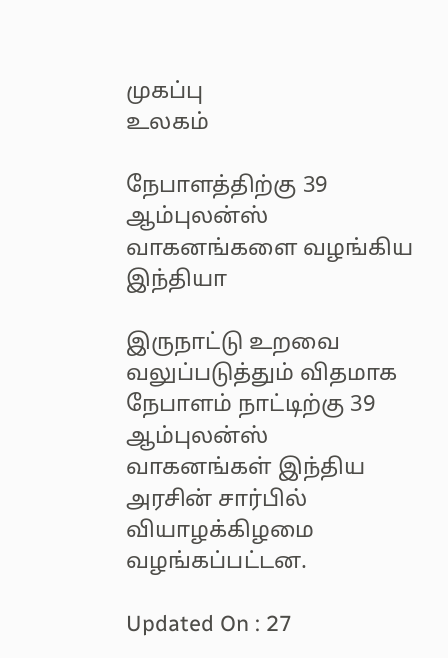முகப்பு
உலகம்

நேபாளத்திற்கு 39 ஆம்புலன்ஸ் வாகனங்களை வழங்கிய இந்தியா

இருநாட்டு உறவை வலுப்படுத்தும் விதமாக நேபாளம் நாட்டிற்கு 39 ஆம்புலன்ஸ் வாகனங்கள் இந்திய அரசின் சார்பில் வியாழக்கிழமை வழங்கப்பட்டன.

Updated On : 27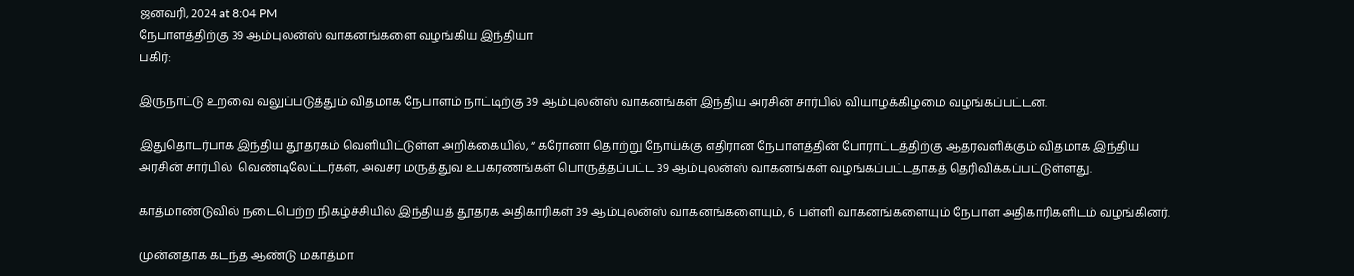ஜனவரி, 2024 at 8:04 PM
நேபாளத்திற்கு 39 ஆம்புலன்ஸ் வாகனங்களை வழங்கிய இந்தியா
பகிர்:

இருநாட்டு உறவை வலுப்படுத்தும் விதமாக நேபாளம் நாட்டிற்கு 39 ஆம்புலன்ஸ் வாகனங்கள் இந்திய அரசின் சார்பில் வியாழக்கிழமை வழங்கப்பட்டன.

இதுதொடர்பாக இந்திய தூதரகம் வெளியிட்டுள்ள அறிக்கையில், “ கரோனா தொற்று நோய்க்கு எதிரான நேபாளத்தின் போராட்டத்திற்கு ஆதரவளிக்கும் விதமாக இந்திய அரசின் சார்பில்  வெண்டிலேட்டர்கள், அவசர மருத்துவ உபகரணங்கள் பொருத்தப்பட்ட 39 ஆம்புலன்ஸ் வாகனங்கள் வழங்கப்பட்டதாகத் தெரிவிக்கப்பட்டுள்ளது.

காத்மாண்டுவில் நடைபெற்ற நிகழ்ச்சியில் இந்தியத் தூதரக அதிகாரிகள் 39 ஆம்புலன்ஸ் வாகனங்களையும், 6 பள்ளி வாகனங்களையும் நேபாள அதிகாரிகளிடம் வழங்கினர்.

முன்னதாக கடந்த ஆண்டு மகாத்மா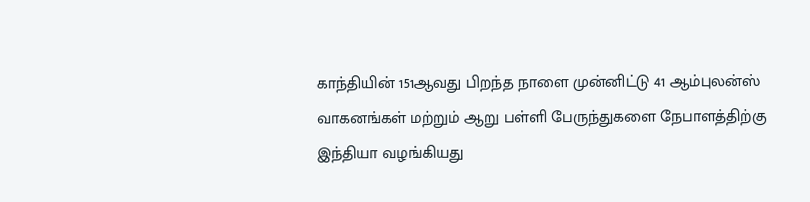காந்தியின் 151ஆவது பிறந்த நாளை முன்னிட்டு 41 ஆம்புலன்ஸ் வாகனங்கள் மற்றும் ஆறு பள்ளி பேருந்துகளை நேபாளத்திற்கு இந்தியா வழங்கியது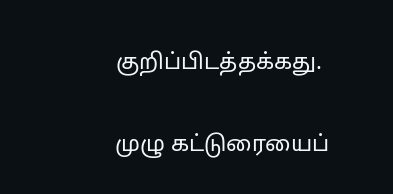குறிப்பிடத்தக்கது.

முழு கட்டுரையைப்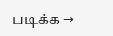படிக்க →